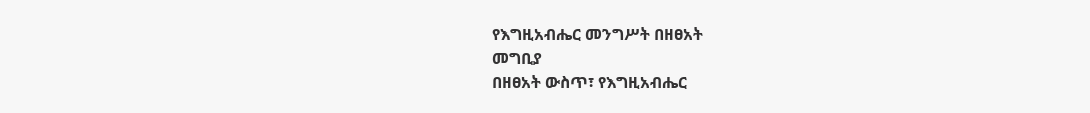የእግዚአብሔር መንግሥት በዘፀአት
መግቢያ
በዘፀአት ውስጥ፣ የእግዚአብሔር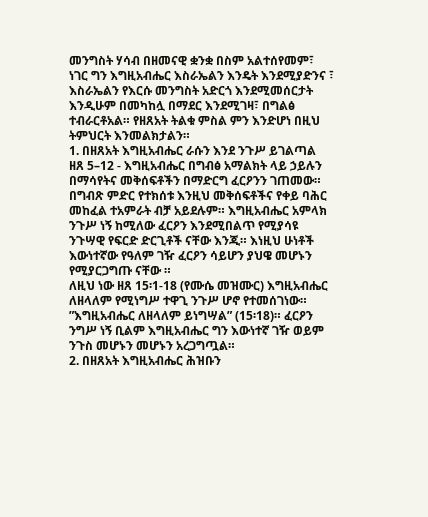መንግስት ሃሳብ በዘመናዊ ቋንቋ በስም አልተሰየመም፣ ነገር ግን እግዚአብሔር እስራኤልን እንዴት እንደሚያድንና ፣ እስራኤልን የእርሱ መንግስት አድርጎ እንደሚመሰርታት እንዲሁም በመካከሏ በማደር እንደሚገዛ፣ በግልፅ ተብራርቶአል። የዘጸአት ትልቁ ምስል ምን እንድሆነ በዚህ ትምህርት እንመልክታልን።
1. በዘጸአት እግዚአብሔር ራሱን እንደ ንጉሥ ይገልጣል
ዘጸ 5–12 - እግዚአብሔር በግብፅ አማልክት ላይ ኃይሉን በማሳየትና መቅሰፍቶችን በማድርግ ፈርዖንን ገጠመው። በግብጽ ምድር የተክሰቱ እንዚህ መቅሰፍቶችና የቀይ ባሕር መከፈል ተአምራት ብቻ አይደሉም። እግዚአብሔር አምላክ ንጉሥ ነኝ ከሚለው ፈርዖን እንደሚበልጥ የሚያሳዩ ንጉሣዊ የፍርድ ድርጊቶች ናቸው እንጂ። እነዚህ ሁነቶች እውነተኛው የዓለም ገዥ ፈርዖን ሳይሆን ያህዌ መሆኑን የሚያርጋግጡ ናቸው ።
ለዚህ ነው ዘጸ 15፡1-18 (የሙሴ መዝሙር) እግዚአብሔር ለዘላለም የሚነግሥ ተዋጊ ንጉሥ ሆኖ የተመሰገነው። ”እግዚአብሔር ለዘላለም ይነግሣል” (15፡18)። ፈርዖን ንግሥ ነኝ ቢልም እግዚአብሔር ግን እውነተኛ ገዥ ወይም ንጉስ መሆኑን መሆኑን አረጋግጧል።
2. በዘጸአት እግዚአብሔር ሕዝቡን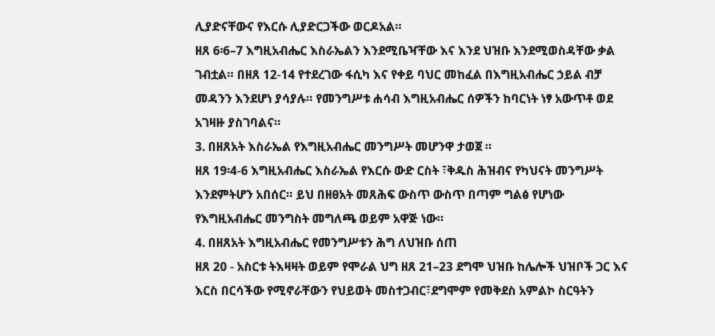ሊያድናቸውና የእርሱ ሊያድርጋችው ወርዶአል።
ዘጸ 6፡6–7 እግዚአብሔር እስራኤልን እንደሚቤዣቸው እና እንደ ህዝቡ እንደሚወስዳቸው ቃል ገብቷል። በዘጸ 12-14 የተደረገው ፋሲካ እና የቀይ ባህር መከፈል በእግዚአብሔር ኃይል ብቻ መዳንን እንደሆነ ያሳያሉ። የመንግሥቱ ሐሳብ እግዚአብሔር ሰዎችን ከባርነት ነፃ አውጥቶ ወደ አገዛዙ ያስገባልና።
3. በዘጸአት እስራኤል የእግዚአብሔር መንግሥት መሆንዋ ታወጀ ።
ዘጸ 19፡4-6 እግዚአብሔር እስራኤል የእርሱ ውድ ርስት ፣ቅዱስ ሕዝብና የካህናት መንግሥት እንደምትሆን አበሰር። ይህ በዘፀአት መጸሕፍ ውስጥ ውስጥ በጣም ግልፅ የሆነው የእግዚአብሔር መንግስት መግለጫ ወይም አዋጅ ነው።
4. በዘጸአት እግዚአብሔር የመንግሥቱን ሕግ ለህዝቡ ሰጠ
ዘጸ 20 - አስርቱ ትእዛዛት ወይም የሞራል ህግ ዘጸ 21–23 ደግሞ ህዝቡ ከሌሎች ህዝቦች ጋር እና እርስ በርሳችው የሚኖራቸውን የህይወት መስተጋብር፣ደግሞም የመቅደስ አምልኮ ስርዓትን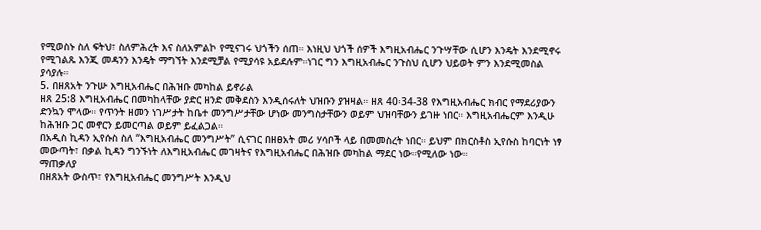የሚወስኑ ስለ ፍትህ፣ ስለምሕረት እና ስለአምልኮ የሚናገሩ ህጎችን ሰጠ። እነዚህ ህጎች ሰዎች እግዚአብሔር ንጉሣቸው ሲሆን እንዴት እንደሚኖሩ የሚገልጹ እንጂ መዳንን እንዴት ማግኘት እንደሚቻል የሚያሳዩ አይደሉም።ነገር ግን እግዚአብሔር ንጉስህ ሲሆን ህይወት ምን እንደሚመስል ያሳያሉ።
5. በዘጸአት ንጉሡ እግዚአብሔር በሕዝቡ መካከል ይኖራል
ዘጸ 25:8 እግዚአብሔር በመካከላቸው ያድር ዘንድ መቅደስን እንዲሰሩለት ህዝቡን ያዝዛል። ዘጸ 40፡34-38 የእግዚአብሔር ክብር የማደሪያውን ድንኳን ሞላው። የጥንት ዘመን ነገሥታት ከቤተ መንግሥታቸው ሆነው መንግስታቸውን ወይም ህዝባቸውን ይገዙ ነበር። እግዚአብሔርም እንዲሁ ከሕዝቡ ጋር መኖርን ይመርጣል ወይም ይፈልጋል።
በአዲስ ኪዳን ኢየሱስ ስለ “እግዚአብሔር መንግሥት” ሲናገር በዘፀአት መሪ ሃሳቦች ላይ በመመስረት ነበር። ይህም በክርስቶስ ኢየሱስ ከባርነት ነፃ መውጣት፣ በቃል ኪዳን ግንኙነት ለእግዚአብሔር መገዛትና የእግዚአብሔር በሕዝቡ መካከል ማደር ነው።የሚለው ነው።
ማጠቃለያ
በዘጸአት ውስጥ፣ የእግዚአብሔር መንግሥት እንዲህ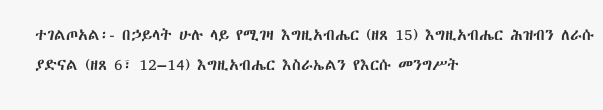ተገልጦአል፡- በኃይላት ሁሉ ላይ የሚገዛ እግዚአብሔር (ዘጸ 15) እግዚአብሔር ሕዝብን ለራሱ ያድናል (ዘጸ 6፣ 12–14) እግዚአብሔር እስራኤልን የእርሱ መንግሥት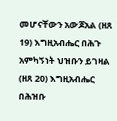መሆናቸውን አውጆአል (ዘጸ 19) እግዚአብሔር በሕጉ አምካኝነት ህዝቡን ይገዛል (ዘጸ 20) እግዚአብሔር በሕዝቡ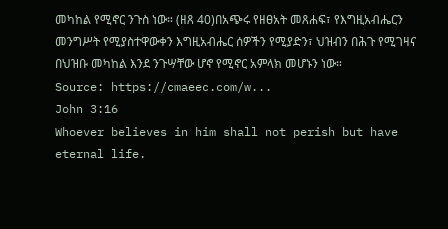መካከል የሚኖር ንጉስ ነው። (ዘጸ 40)በአጭሩ የዘፀአት መጸሐፍ፣ የእግዚአብሔርን መንግሥት የሚያስተዋውቀን እግዚአብሔር ሰዎችን የሚያድን፣ ህዝብን በሕጉ የሚገዛና በህዝቡ መካከል እንደ ንጉሣቸው ሆኖ የሚኖር አምላክ መሆኑን ነው።
Source: https://cmaeec.com/w...
John 3:16
Whoever believes in him shall not perish but have eternal life.